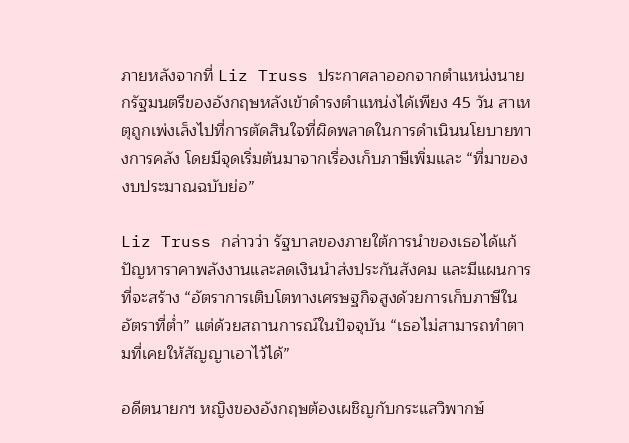ภายหลังจากที่ Liz Truss ประกาศลาออกจากตำแหน่งนายกรัฐมนตรีของอังกฤษหลังเข้าดำรงตำแหน่งได้เพียง 45 วัน สาเหตุถูกเพ่งเล็งไปที่การตัดสินใจที่ผิดพลาดในการดำเนินนโยบายทางการคลัง โดยมีจุดเริ่มต้นมาจากเรื่องเก็บภาษีเพิ่มและ “ที่มาของงบประมาณฉบับย่อ”

Liz Truss กล่าวว่า รัฐบาลของภายใต้การนำของเธอได้แก้ปัญหาราคาพลังงานและลดเงินนำส่งประกันสังคม และมีแผนการที่จะสร้าง “อัตราการเติบโตทางเศรษฐกิจสูงด้วยการเก็บภาษีในอัตราที่ต่ำ” แต่ด้วยสถานการณ์ในปัจจุบัน “เธอไม่สามารถทำตามที่เคยให้สัญญาเอาไว้ได้”

อดีตนายกฯ หญิงของอังกฤษต้องเผชิญกับกระแสวิพากษ์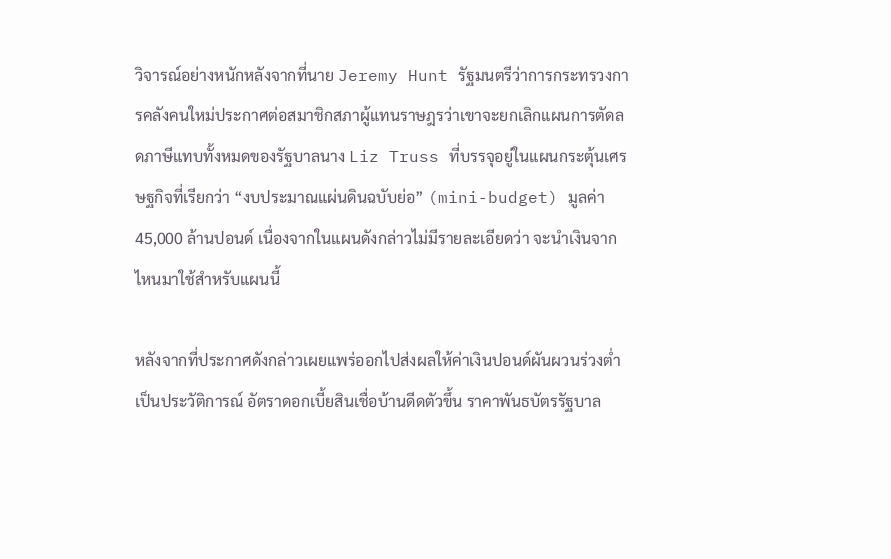วิจารณ์อย่างหนักหลังจากที่นาย Jeremy Hunt รัฐมนตรีว่าการกระทรวงการคลังคนใหม่ประกาศต่อสมาชิกสภาผู้แทนราษฎรว่าเขาจะยกเลิกแผนการตัดลดภาษีแทบทั้งหมดของรัฐบาลนาง Liz Truss ที่บรรจุอยู่ในแผนกระตุ้นเศรษฐกิจที่เรียกว่า “งบประมาณแผ่นดินฉบับย่อ” (mini-budget) มูลค่า 45,000 ล้านปอนด์ เนื่องจากในแผนดังกล่าวไม่มีรายละเอียดว่า จะนำเงินจากไหนมาใช้สำหรับแผนนี้

หลังจากที่ประกาศดังกล่าวเผยแพร่ออกไปส่งผลให้ค่าเงินปอนด์ผันผวนร่วงต่ำเป็นประวัติการณ์ อัตราดอกเบี้ยสินเชื่อบ้านดีดตัวขึ้น ราคาพันธบัตรรัฐบาล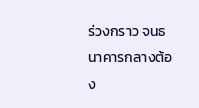ร่วงกราว จนธนาคารกลางต้อง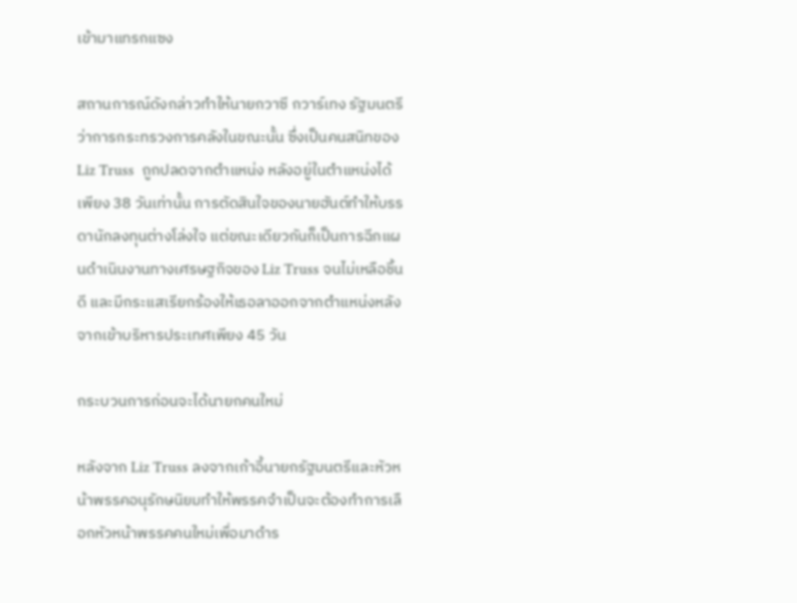เข้ามาแทรกแซง

สถานการณ์ดังกล่าวทำให้นายกวาซี กวาร์เทง รัฐมนตรีว่าการกระทรวงการคลังในขณะนั้น ซึ่งเป็นคนสนิทของ Liz Truss  ถูกปลดจากตำแหน่ง หลังอยู่ในตำแหน่งได้เพียง 38 วันเท่านั้น การตัดสินใจของนายฮันต์ทำให้บรรดานักลงทุนต่างโล่งใจ แต่ขณะเดียวกันก็เป็นการฉีกแผนดำเนินงานทางเศรษฐกิจของ Liz Truss จนไม่เหลือชิ้นดี และมีกระแสเรียกร้องให้เธอลาออกจากตำแหน่งหลังจากเข้าบริหารประเทศเพียง 45 วัน

กระบวนการก่อนจะได้นายกคนใหม่

หลังจาก Liz Truss ลงจากเก้าอี้นายกรัฐมนตรีและหัวหน้าพรรคอนุรักษนิยมทำให้พรรคจำเป็นจะต้องทำการเลือกหัวหน้าพรรคคนใหม่เพื่อมาดำร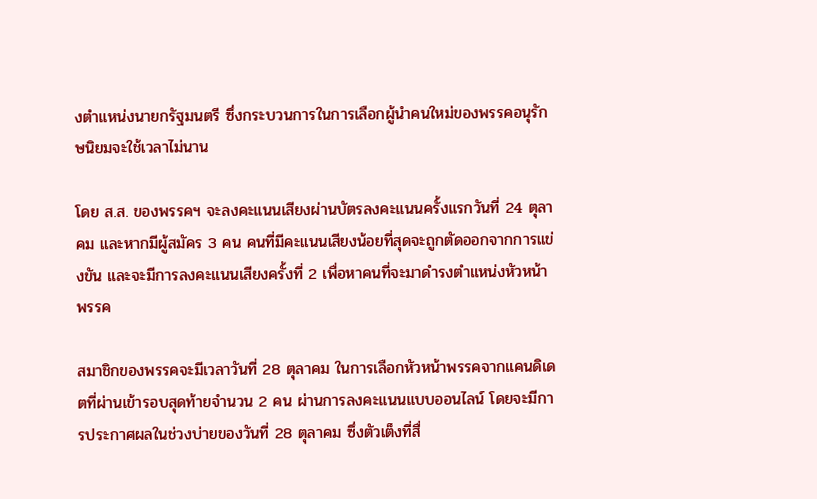งตำแหน่งนายกรัฐมนตรี ซึ่งกระบวนการในการเลือกผู้นำคนใหม่ของพรรคอนุรักษนิยมจะใช้เวลาไม่นาน

โดย ส.ส. ของพรรคฯ จะลงคะแนนเสียงผ่านบัตรลงคะแนนครั้งแรกวันที่ 24 ตุลาคม และหากมีผู้สมัคร 3 คน คนที่มีคะแนนเสียงน้อยที่สุดจะถูกตัดออกจากการแข่งขัน และจะมีการลงคะแนนเสียงครั้งที่ 2 เพื่อหาคนที่จะมาดำรงตำแหน่งหัวหน้าพรรค

สมาชิกของพรรคจะมีเวลาวันที่ 28 ตุลาคม ในการเลือกหัวหน้าพรรคจากแคนดิเดตที่ผ่านเข้ารอบสุดท้ายจำนวน 2 คน ผ่านการลงคะแนนแบบออนไลน์ โดยจะมีการประกาศผลในช่วงบ่ายของวันที่ 28 ตุลาคม ซึ่งตัวเต็งที่สื่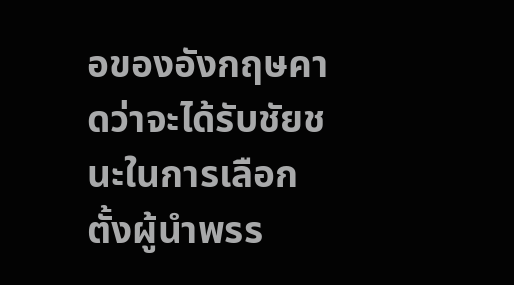อของอังกฤษคาดว่าจะได้รับชัยชนะในการเลือกตั้งผู้นำพรร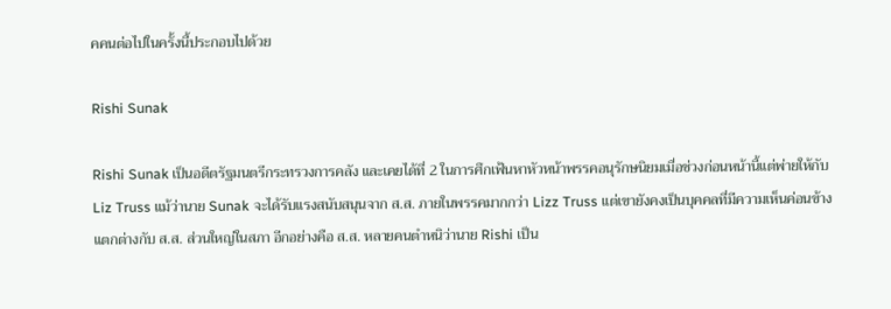คคนต่อไปในครั้งนี้ประกอบไปด้วย

Rishi Sunak

Rishi Sunak เป็นอดีตรัฐมนตรีกระทรวงการคลัง และเคยได้ที่ 2 ในการศึกเฟ้นหาหัวหน้าพรรคอนุรักษนิยมเมื่อช่วงก่อนหน้านี้แต่พ่ายให้กับ Liz Truss แม้ว่านาย Sunak จะได้รับแรงสนับสนุนจาก ส.ส. ภายในพรรคมากกว่า Lizz Truss แต่เขายังคงเป็นบุคคลที่มีความเห็นค่อนข้างแตกต่างกับ ส.ส. ส่วนใหญ่ในสภา อีกอย่างคือ ส.ส. หลายคนตำหนิว่านาย Rishi เป็น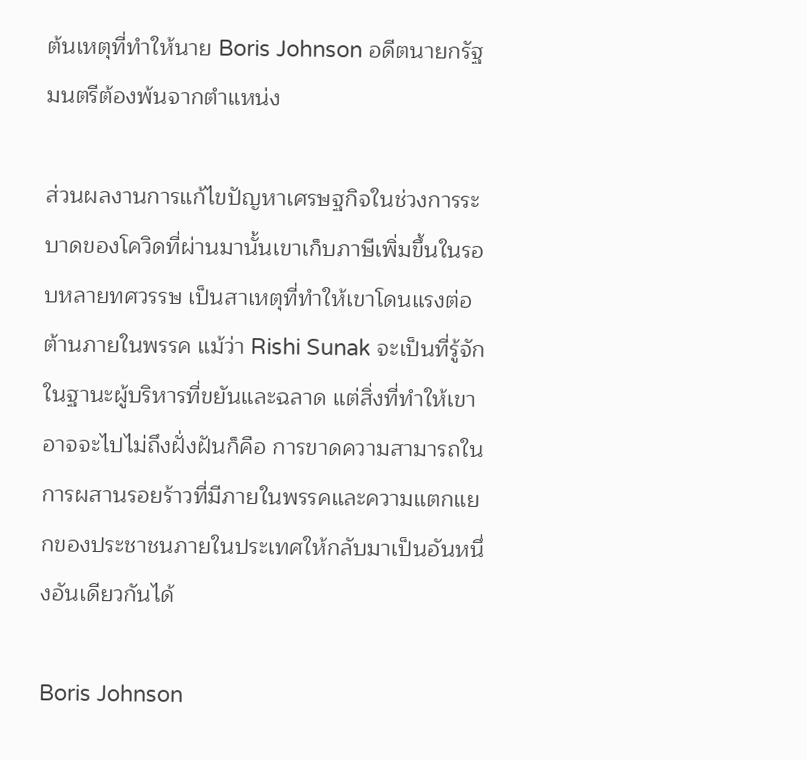ต้นเหตุที่ทำให้นาย Boris Johnson อดีตนายกรัฐมนตรีต้องพ้นจากตำแหน่ง

ส่วนผลงานการแก้ไขปัญหาเศรษฐกิจในช่วงการระบาดของโควิดที่ผ่านมานั้นเขาเก็บภาษีเพิ่มขึ้นในรอบหลายทศวรรษ เป็นสาเหตุที่ทำให้เขาโดนแรงต่อต้านภายในพรรค แม้ว่า Rishi Sunak จะเป็นที่รู้จักในฐานะผู้บริหารที่ขยันและฉลาด แต่สิ่งที่ทำให้เขาอาจจะไปไม่ถึงฝั่งฝันก็คือ การขาดความสามารถในการผสานรอยร้าวที่มีภายในพรรคและความแตกแยกของประชาชนภายในประเทศให้กลับมาเป็นอันหนึ่งอันเดียวกันได้

Boris Johnson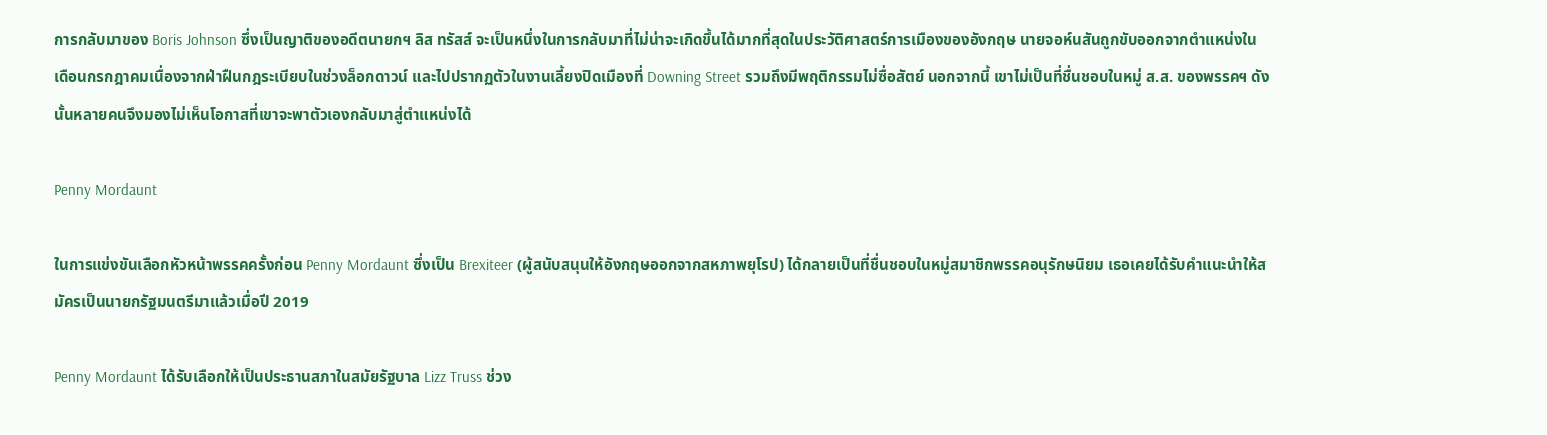การกลับมาของ Boris Johnson ซึ่งเป็นญาติของอดีตนายกฯ ลิส ทรัสส์ จะเป็นหนึ่งในการกลับมาที่ไม่น่าจะเกิดขึ้นได้มากที่สุดในประวัติศาสตร์การเมืองของอังกฤษ นายจอห์นสันถูกขับออกจากตำแหน่งในเดือนกรกฎาคมเนื่องจากฝ่าฝืนกฎระเบียบในช่วงล็อกดาวน์ และไปปรากฏตัวในงานเลี้ยงปิดเมืองที่ Downing Street รวมถึงมีพฤติกรรมไม่ซื่อสัตย์ นอกจากนี้ เขาไม่เป็นที่ชื่นชอบในหมู่ ส.ส. ของพรรคฯ ดังนั้นหลายคนจึงมองไม่เห็นโอกาสที่เขาจะพาตัวเองกลับมาสู่ตำแหน่งได้

Penny Mordaunt

ในการแข่งขันเลือกหัวหน้าพรรคครั้งก่อน Penny Mordaunt ซึ่งเป็น Brexiteer (ผู้สนับสนุนให้อังกฤษออกจากสหภาพยุโรป) ได้กลายเป็นที่ชื่นชอบในหมู่สมาชิกพรรคอนุรักษนิยม เธอเคยได้รับคำแนะนำให้สมัครเป็นนายกรัฐมนตรีมาแล้วเมื่อปี 2019

Penny Mordaunt ได้รับเลือกให้เป็นประธานสภาในสมัยรัฐบาล Lizz Truss ช่วง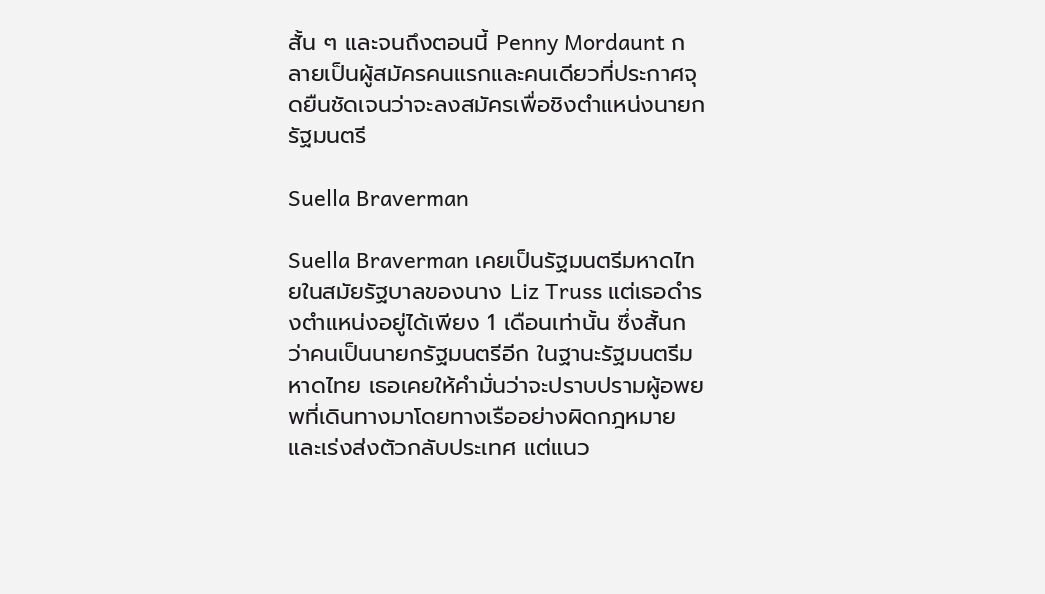สั้น ๆ และจนถึงตอนนี้ Penny Mordaunt กลายเป็นผู้สมัครคนแรกและคนเดียวที่ประกาศจุดยืนชัดเจนว่าจะลงสมัครเพื่อชิงตำแหน่งนายกรัฐมนตรี

Suella Braverman

Suella Braverman เคยเป็นรัฐมนตรีมหาดไทยในสมัยรัฐบาลของนาง Liz Truss แต่เธอดำรงตำแหน่งอยู่ได้เพียง 1 เดือนเท่านั้น ซึ่งสั้นกว่าคนเป็นนายกรัฐมนตรีอีก ในฐานะรัฐมนตรีมหาดไทย เธอเคยให้คำมั่นว่าจะปราบปรามผู้อพยพที่เดินทางมาโดยทางเรืออย่างผิดกฎหมายและเร่งส่งตัวกลับประเทศ แต่แนว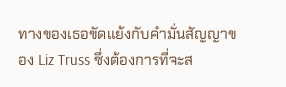ทางของเธอขัดแย้งกับคำมั่นสัญญาของ Liz Truss ซึ่งต้องการที่จะส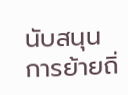นับสนุนการย้ายถิ่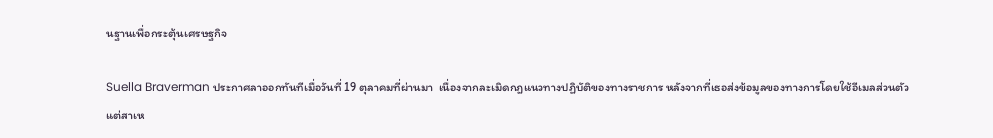นฐานเพื่อกระตุ้นเศรษฐกิจ

Suella Braverman ประกาศลาออกทันทีเมื่อวันที่ 19 ตุลาคมที่ผ่านมา  เนื่องจากละเมิดกฎแนวทางปฏิบัติของทางราชการ หลังจากที่เธอส่งข้อมูลของทางการโดยใช้อีเมลส่วนตัว แต่สาเห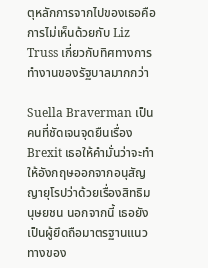ตุหลักการจากไปของเธอคือการไม่เห็นด้วยกับ Liz Truss เกี่ยวกับทิศทางการทำงานของรัฐบาลมากกว่า

Suella Braverman เป็นคนที่ชัดเจนจุดยืนเรื่อง Brexit เธอให้คำมั่นว่าจะทำให้อังกฤษออกจากอนุสัญญายุโรปว่าด้วยเรื่องสิทธิมนุษยชน นอกจากนี้ เธอยังเป็นผู้ยึดถือมาตรฐานแนวทางของ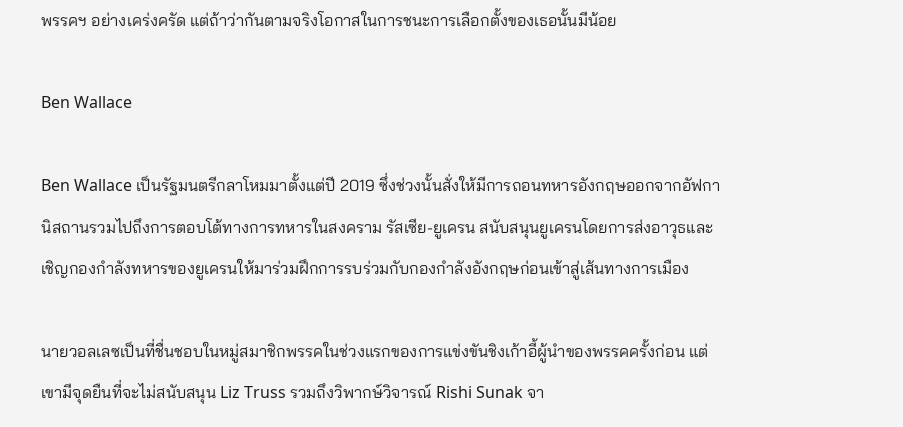พรรคฯ อย่างเคร่งครัด แต่ถ้าว่ากันตามจริงโอกาสในการชนะการเลือกตั้งของเธอนั้นมีน้อย

Ben Wallace

Ben Wallace เป็นรัฐมนตรีกลาโหมมาตั้งแต่ปี 2019 ซึ่งช่วงนั้นสั่งให้มีการถอนทหารอังกฤษออกจากอัฟกานิสถานรวมไปถึงการตอบโต้ทางการทหารในสงคราม รัสเซีย-ยูเครน สนับสนุนยูเครนโดยการส่งอาวุธและเชิญกองกำลังทหารของยูเครนให้มาร่วมฝึกการรบร่วมกับกองกำลังอังกฤษก่อนเข้าสู่เส้นทางการเมือง

นายวอลเลซเป็นที่ชื่นชอบในหมู่สมาชิกพรรคในช่วงแรกของการแข่งขันชิงเก้าอี้ผู้นำของพรรคครั้งก่อน แต่เขามีจุดยืนที่จะไม่สนับสนุน Liz Truss รวมถึงวิพากษ์วิจารณ์ Rishi Sunak จา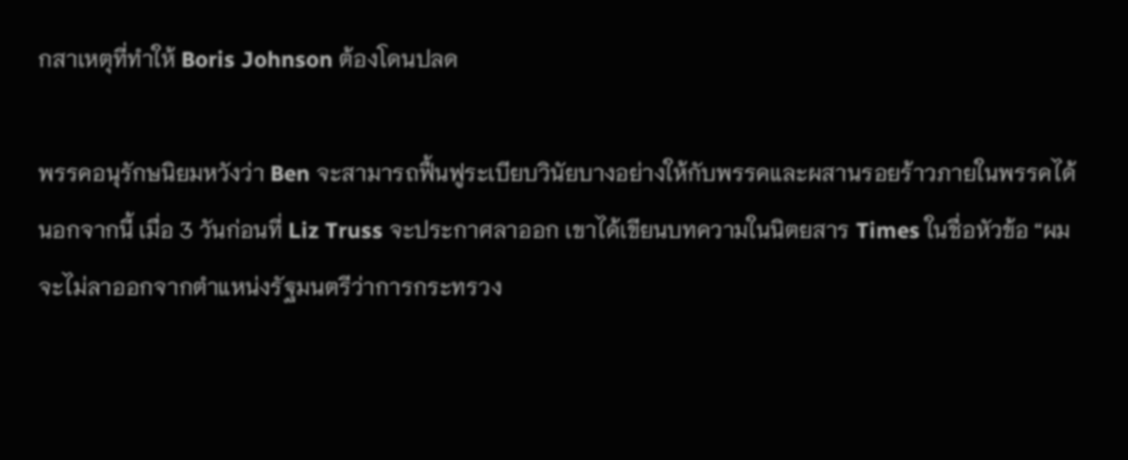กสาเหตุที่ทำให้ Boris Johnson ต้องโดนปลด

พรรคอนุรักษนิยมหวังว่า Ben จะสามารถฟื้นฟูระเบียบวินัยบางอย่างให้กับพรรคและผสานรอยร้าวภายในพรรคได้ นอกจากนี้ เมื่อ 3 วันก่อนที่ Liz Truss จะประกาศลาออก เขาได้เขียนบทความในนิตยสาร Times ในชื่อหัวข้อ “ผมจะไม่ลาออกจากตำแหน่งรัฐมนตรีว่าการกระทรวง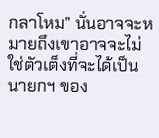กลาโหม” นั่นอาจจะหมายถึงเขาอาจจะไม่ใช่ตัวเต็งที่จะได้เป็นนายกฯ ของ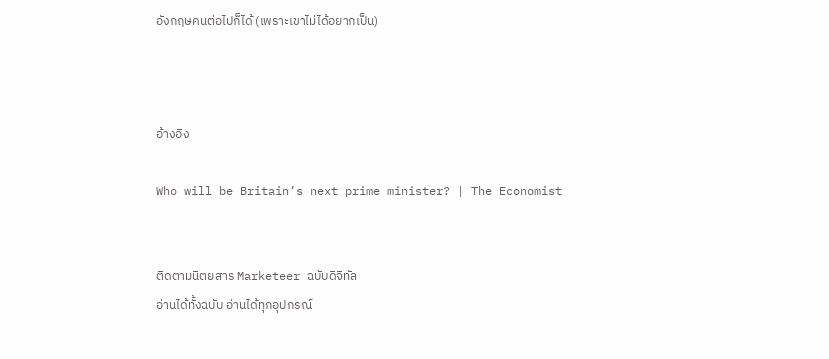อังกฤษคนต่อไปก็ได้ (เพราะเขาไม่ได้อยากเป็น)



อ้างอิง

Who will be Britain’s next prime minister? | The Economist


ติดตามนิตยสาร Marketeer ฉบับดิจิทัล
อ่านได้ทั้งฉบับ อ่านได้ทุกอุปกรณ์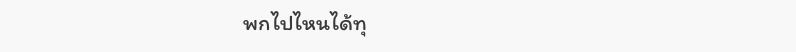พกไปไหนได้ทุ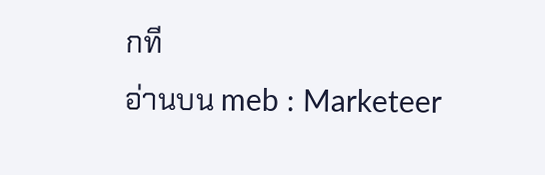กที
อ่านบน meb : Marketeer